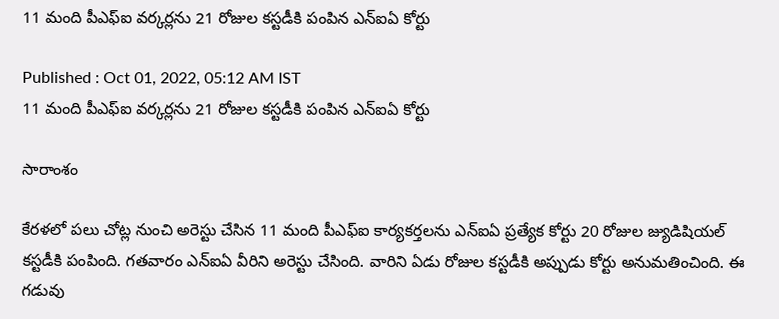11 మంది పీఎఫ్ఐ వర్కర్లను 21 రోజుల కస్టడీకి పంపిన ఎన్ఐఏ కోర్టు

Published : Oct 01, 2022, 05:12 AM IST
11 మంది పీఎఫ్ఐ వర్కర్లను 21 రోజుల కస్టడీకి పంపిన ఎన్ఐఏ కోర్టు

సారాంశం

కేరళలో పలు చోట్ల నుంచి అరెస్టు చేసిన 11 మంది పీఎఫ్ఐ కార్యకర్తలను ఎన్ఐఏ ప్రత్యేక కోర్టు 20 రోజుల జ్యుడిషియల్ కస్టడీకి పంపింది. గతవారం ఎన్ఐఏ వీరిని అరెస్టు చేసింది. వారిని ఏడు రోజుల కస్టడీకి అప్పుడు కోర్టు అనుమతించింది. ఈ గడువు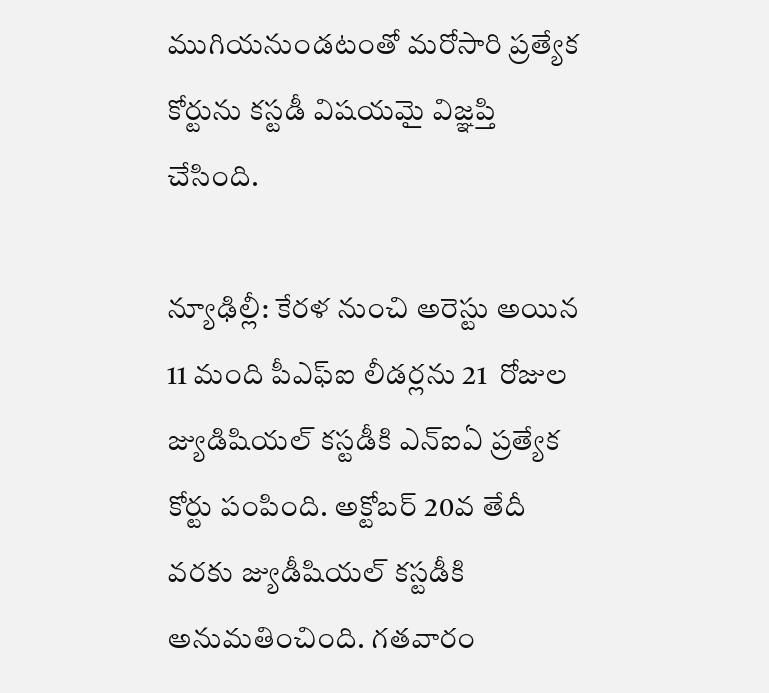ముగియనుండటంతో మరోసారి ప్రత్యేక కోర్టును కస్టడీ విషయమై విజ్ఞప్తి చేసింది.

న్యూఢిల్లీ: కేరళ నుంచి అరెస్టు అయిన 11 మంది పీఎఫ్ఐ లీడర్లను 21  రోజుల జ్యుడిషియల్ కస్టడీకి ఎన్ఐఏ ప్రత్యేక కోర్టు పంపింది. అక్టోబర్ 20వ తేదీ వరకు జ్యుడీషియల్ కస్టడీకి అనుమతించింది. గతవారం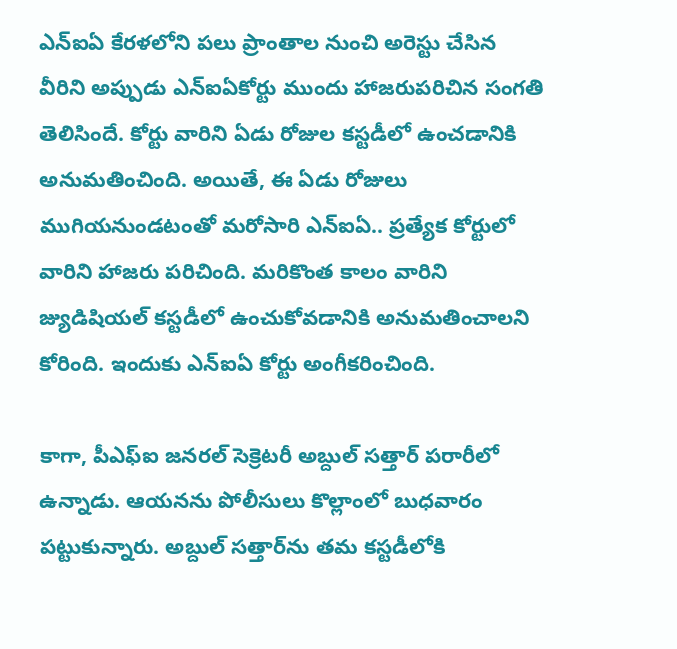ఎన్ఐఏ కేరళలోని పలు ప్రాంతాల నుంచి అరెస్టు చేసిన వీరిని అప్పుడు ఎన్ఐఏకోర్టు ముందు హాజరుపరిచిన సంగతి తెలిసిందే. కోర్టు వారిని ఏడు రోజుల కస్టడీలో ఉంచడానికి అనుమతించింది. అయితే, ఈ ఏడు రోజులు ముగియనుండటంతో మరోసారి ఎన్ఐఏ.. ప్రత్యేక కోర్టులో వారిని హాజరు పరిచింది. మరికొంత కాలం వారిని జ్యుడిషియల్ కస్టడీలో ఉంచుకోవడానికి అనుమతించాలని కోరింది. ఇందుకు ఎన్ఐఏ కోర్టు అంగీకరించింది.

కాగా, పీఎఫ్ఐ జనరల్ సెక్రెటరీ అబ్దుల్ సత్తార్ పరారీలో ఉన్నాడు. ఆయనను పోలీసులు కొల్లాంలో బుధవారం పట్టుకున్నారు. అబ్దుల్ సత్తార్‌ను తమ కస్టడీలోకి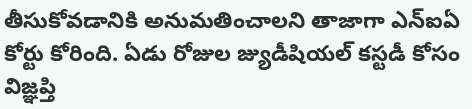తీసుకోవడానికి అనుమతించాలని తాజాగా ఎన్ఐఏ కోర్టు కోరింది. ఏడు రోజుల జ్యుడీషియల్ కస్టడీ కోసం విజ్ఞప్తి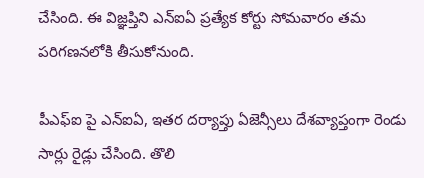చేసింది. ఈ విజ్ఞప్తిని ఎన్ఐఏ ప్రత్యేక కోర్టు సోమవారం తమ పరిగణనలోకి తీసుకోనుంది.

పీఎఫ్ఐ పై ఎన్‌ఐఏ, ఇతర దర్యాప్తు ఏజెన్సీలు దేశవ్యాప్తంగా రెండు సార్లు రైడ్లు చేసింది. తొలి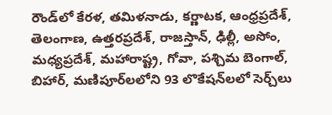రౌండ్‌లో కేరళ, తమిళనాడు, కర్ణాటక, ఆంధ్రప్రదేశ్, తెలంగాణ, ఉత్తరప్రదేశ్, రాజస్తాన్, ఢిల్లీ, అసోం, మధ్యప్రదేశ్, మహారాష్ట్ర, గోవా, పశ్చిమ బెంగాల్, బిహార్, మణిపూర్‌లలోని 93 లొకేషన్‌లలో సెర్చ్‌లు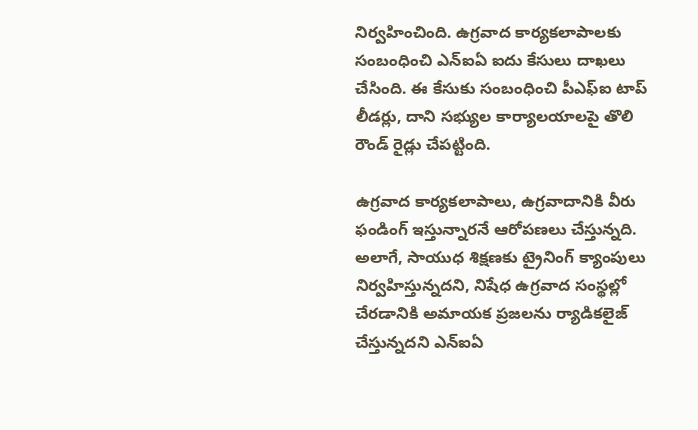నిర్వహించింది. ఉగ్రవాద కార్యకలాపాలకు సంబంధించి ఎన్ఐఏ ఐదు కేసులు దాఖలు చేసింది. ఈ కేసుకు సంబంధించి పీఎఫ్ఐ టాప్ లీడర్లు, దాని సభ్యుల కార్యాలయాలపై తొలి రౌండ్ రైడ్లు చేపట్టింది.

ఉగ్రవాద కార్యకలాపాలు, ఉగ్రవాదానికి వీరు ఫండింగ్ ఇస్తున్నారనే ఆరోపణలు చేస్తున్నది. అలాగే, సాయుధ శిక్షణకు ట్రైనింగ్ క్యాంపులు నిర్వహిస్తున్నదని, నిషేధ ఉగ్రవాద సంస్థల్లో చేరడానికి అమాయక ప్రజలను ర్యాడికలైజ్ చేస్తున్నదని ఎన్ఐఏ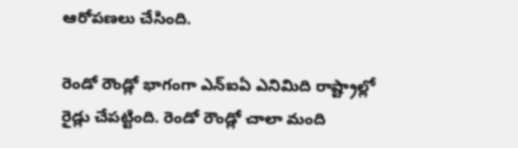ఆరోపణలు చేసింది.

రెండో రౌండ్లో భాగంగా ఎన్ఐఏ ఎనిమిది రాష్ట్రాల్లో రైడ్లు చేపట్టింది. రెండో రౌండ్లో చాలా మంది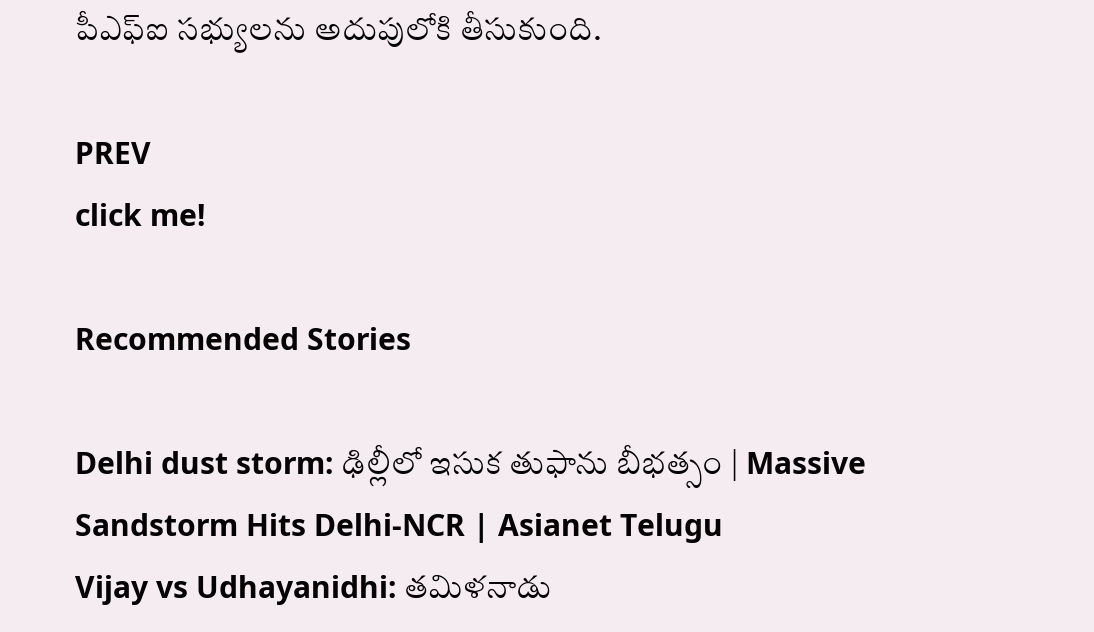పీఎఫ్ఐ సభ్యులను అదుపులోకి తీసుకుంది.

PREV
click me!

Recommended Stories

Delhi dust storm: ఢిల్లీలో ఇసుక తుఫాను బీభత్సం | Massive Sandstorm Hits Delhi-NCR | Asianet Telugu
Vijay vs Udhayanidhi: తమిళనాడు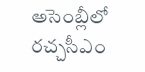అసెంబ్లీలో రచ్చసీఎం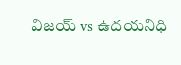విజయ్ vs ఉదయనిధి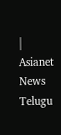| Asianet News Telugu